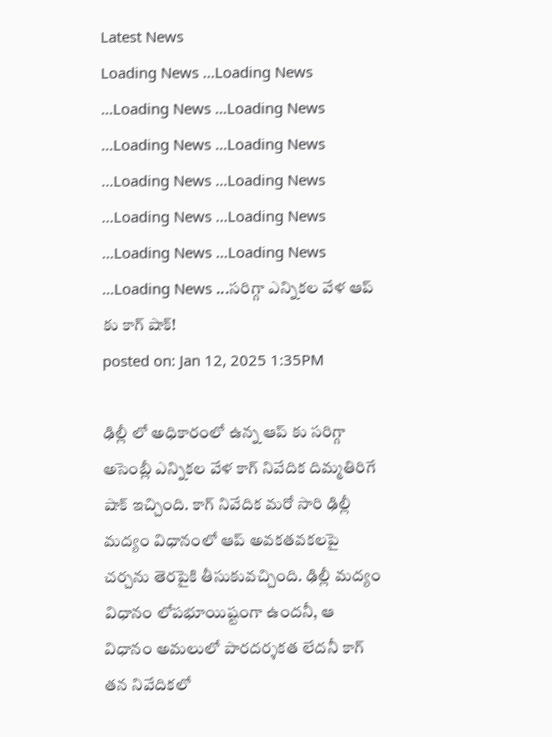Latest News
Loading News ...Loading News ...Loading News ...Loading News ...Loading News ...Loading News ...Loading News ...Loading News ...Loading News ...Loading News ...Loading News ...Loading News ...Loading News ...సరిగ్గా ఎన్నికల వేళ ఆప్ కు కాగ్ షాక్!
posted on: Jan 12, 2025 1:35PM

ఢిల్లీ లో అధికారంలో ఉన్న ఆప్ కు సరిగ్గా అసెంబ్లీ ఎన్నికల వేళ కాగ్ నివేదిక దిమ్మతిరిగే షాక్ ఇచ్చింది. కాగ్ నివేదిక మరో సారి ఢిల్లీ మద్యం విధానంలో ఆప్ అవకతవకలపై చర్చను తెరపైకి తీసుకువచ్చింది. ఢిల్లీ మద్యం విధానం లోపభూయిష్టంగా ఉందనీ, ఆ విధానం అమలులో పారదర్శకత లేదనీ కాగ్ తన నివేదికలో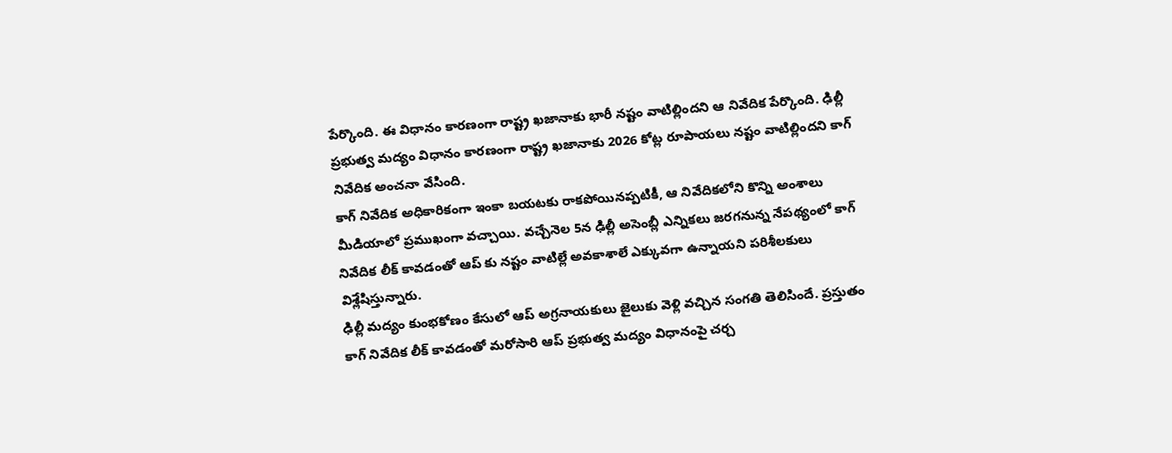పేర్కొంది. ఈ విధానం కారణంగా రాష్ట్ర ఖజానాకు భారీ నష్టం వాటిల్లిందని ఆ నివేదిక పేర్కొంది. ఢిల్లీ ప్రభుత్వ మద్యం విధానం కారణంగా రాష్ట్ర ఖజానాకు 2026 కోట్ల రూపాయలు నష్టం వాటిల్లిందని కాగ్ నివేదిక అంచనా వేసింది.
కాగ్ నివేదిక అధికారికంగా ఇంకా బయటకు రాకపోయినప్పటికీ, ఆ నివేదికలోని కొన్ని అంశాలు మీడియాలో ప్రముఖంగా వచ్చాయి. వచ్చేనెల 5న ఢిల్లీ అసెంబ్లీ ఎన్నికలు జరగనున్న నేపథ్యంలో కాగ్ నివేదిక లీక్ కావడంతో ఆప్ కు నష్టం వాటిల్లే అవకాశాలే ఎక్కువగా ఉన్నాయని పరిశీలకులు విశ్లేషిస్తున్నారు.
ఢిల్లీ మద్యం కుంభకోణం కేసులో ఆప్ అగ్రనాయకులు జైలుకు వెళ్లి వచ్చిన సంగతి తెలిసిందే. ప్రస్తుతం కాగ్ నివేదిక లీక్ కావడంతో మరోసారి ఆప్ ప్రభుత్వ మద్యం విధానంపై చర్చ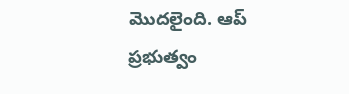మొదలైంది. ఆప్ ప్రభుత్వం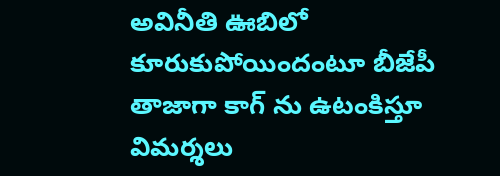అవినీతి ఊబిలో కూరుకుపోయిందంటూ బీజేపీ తాజాగా కాగ్ ను ఉటంకిస్తూ విమర్శలు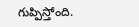గుప్పిస్తోంది.